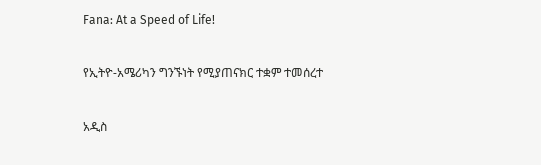Fana: At a Speed of Life!

የኢትዮ-አሜሪካን ግንኙነት የሚያጠናክር ተቋም ተመሰረተ

አዲስ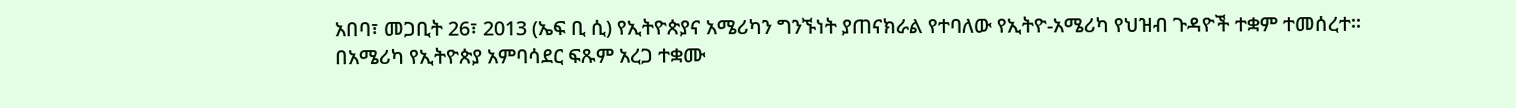አበባ፣ መጋቢት 26፣ 2013 (ኤፍ ቢ ሲ) የኢትዮጵያና አሜሪካን ግንኙነት ያጠናክራል የተባለው የኢትዮ-አሜሪካ የህዝብ ጉዳዮች ተቋም ተመሰረተ፡፡
በአሜሪካ የኢትዮጵያ አምባሳደር ፍጹም አረጋ ተቋሙ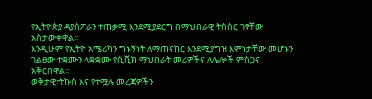የኢትዮጵያ ዳያስፖራን ተጠቃሚ እንደሚያደርግ በማህበራዊ ትስስር ገፃቸው አስታውቀዋል፡፡
እንዲሁም የኢትዮ አሜሪካን ግኑኝነት ለማጠናከር እንደሚያግዝ እምነታቸው መሆኑን ገልፀው ተቋሙን ላቋቋሙ የሲቪክ ማህበራት መሪዎችና ለሌሎች ምስጋና አቅርበዋል፡፡
ወቅታዊ፣ትኩስ እና የተሟሉ መረጃዎችን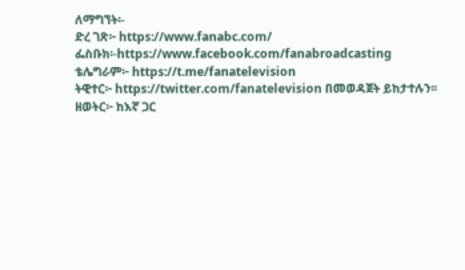ለማግኘት፡-
ድረ ገጽ፦ https://www.fanabc.com/
ፌስቡክ፡-https://www.facebook.com/fanabroadcasting
ቴሌግራም፦ https://t.me/fanatelevision
ትዊተር፦ https://twitter.com/fanatelevision በመወዳጀት ይከታተሉን፡፡
ዘወትር፦ ከእኛ ጋር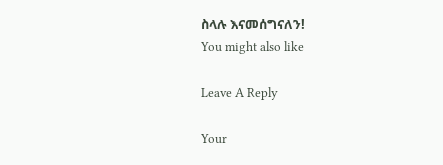ስላሉ እናመሰግናለን!
You might also like

Leave A Reply

Your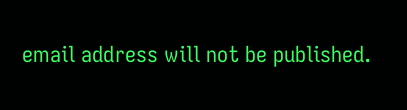email address will not be published.